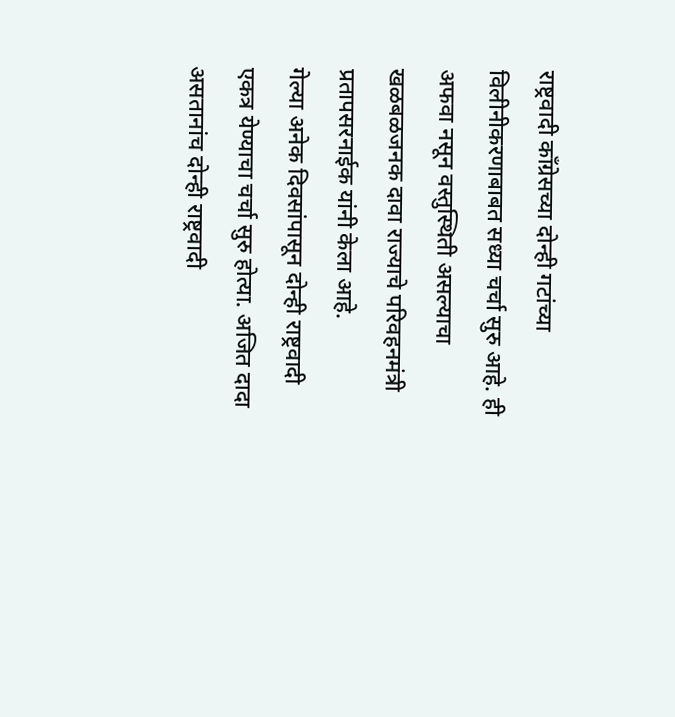राष्ट्रवादी काँग्रेसच्या दोन्ही गटांच्या विलीनीकरणाबाबत सध्या चर्चा सुरु आहे. ही अफवा नसून वस्तुस्थिती असल्याचा खळबळजनक दावा राज्याचे परिवहनमंत्री प्रतापसरनाईक यांनी केला आहे.
गेल्या अनेक दिवसांपासून दोन्ही राष्ट्रवादी एकत्र येण्याचा चर्चा सुरु होत्या. अजित दादा असतानांच दोन्ही राष्ट्रवादी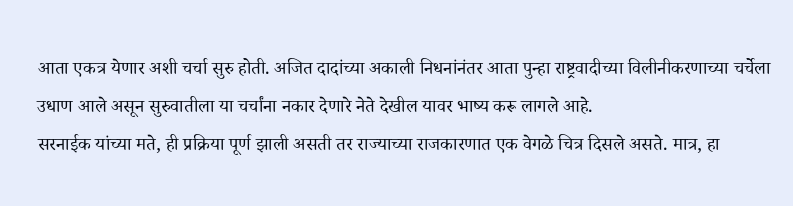आता एकत्र येणार अशी चर्चा सुरु होती. अजित दादांच्या अकाली निधनांनंतर आता पुन्हा राष्ट्रवादीच्या विलीनीकरणाच्या चर्चेला उधाण आले असून सुरुवातीला या चर्चांना नकार देणारे नेते देखील यावर भाष्य करू लागले आहे.
सरनाईक यांच्या मते, ही प्रक्रिया पूर्ण झाली असती तर राज्याच्या राजकारणात एक वेगळे चित्र दिसले असते. मात्र, हा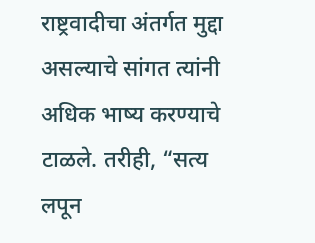राष्ट्रवादीचा अंतर्गत मुद्दा असल्याचे सांगत त्यांनी अधिक भाष्य करण्याचे टाळले. तरीही, “सत्य लपून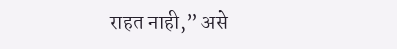राहत नाही,” असे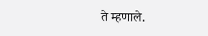ते म्हणाले.